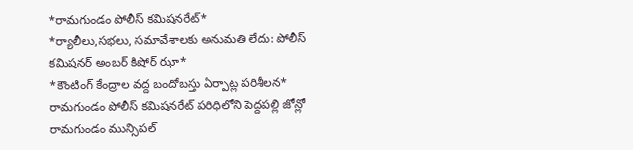*రామగుండం పోలీస్ కమిషనరేట్*
*ర్యాలీలు,సభలు, సమావేశాలకు అనుమతి లేదు: పోలీస్ కమిషనర్ అంబర్ కిషోర్ ఝా*
*కౌంటింగ్ కేంద్రాల వద్ద బందోబస్తు ఏర్పాట్ల పరిశీలన*
రామగుండం పోలీస్ కమిషనరేట్ పరిధిలోని పెద్దపల్లి జోన్లో రామగుండం మున్సిపల్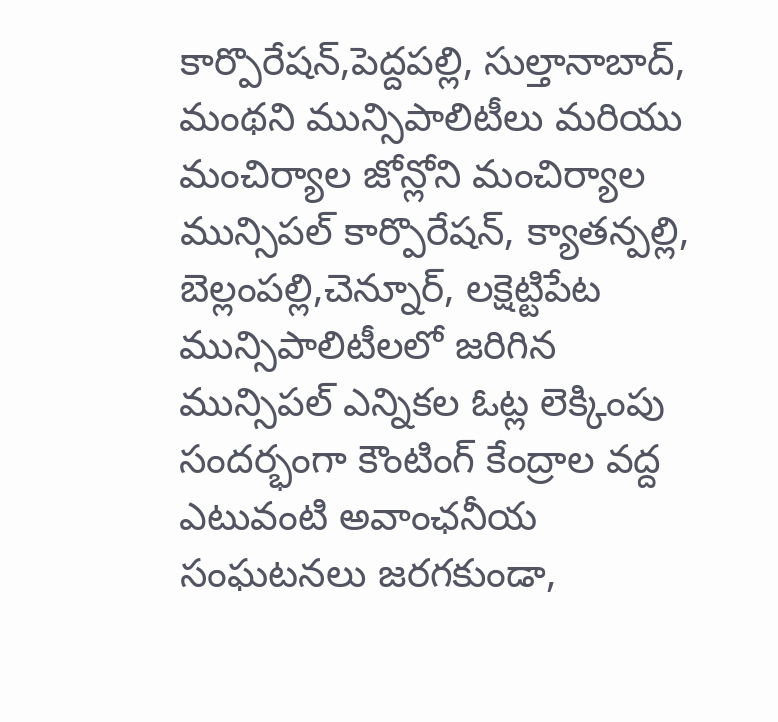కార్పొరేషన్,పెద్దపల్లి, సుల్తానాబాద్, మంథని మున్సిపాలిటీలు మరియు మంచిర్యాల జోన్లోని మంచిర్యాల మున్సిపల్ కార్పొరేషన్, క్యాతన్పల్లి, బెల్లంపల్లి,చెన్నూర్, లక్షెట్టిపేట మున్సిపాలిటీలలో జరిగిన మున్సిపల్ ఎన్నికల ఓట్ల లెక్కింపు సందర్భంగా కౌంటింగ్ కేంద్రాల వద్ద ఎటువంటి అవాంఛనీయ సంఘటనలు జరగకుండా,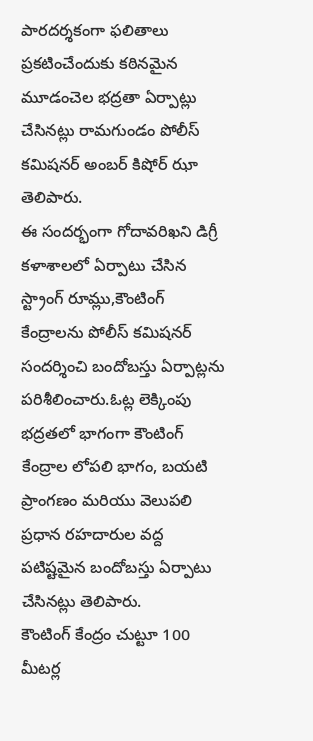పారదర్శకంగా ఫలితాలు ప్రకటించేందుకు కఠినమైన మూడంచెల భద్రతా ఏర్పాట్లు చేసినట్లు రామగుండం పోలీస్ కమిషనర్ అంబర్ కిషోర్ ఝా తెలిపారు.
ఈ సందర్భంగా గోదావరిఖని డిగ్రీ కళాశాలలో ఏర్పాటు చేసిన స్ట్రాంగ్ రూమ్లు,కౌంటింగ్ కేంద్రాలను పోలీస్ కమిషనర్ సందర్శించి బందోబస్తు ఏర్పాట్లను పరిశీలించారు.ఓట్ల లెక్కింపు భద్రతలో భాగంగా కౌంటింగ్ కేంద్రాల లోపలి భాగం, బయటి ప్రాంగణం మరియు వెలుపలి ప్రధాన రహదారుల వద్ద పటిష్టమైన బందోబస్తు ఏర్పాటు చేసినట్లు తెలిపారు.
కౌంటింగ్ కేంద్రం చుట్టూ 100 మీటర్ల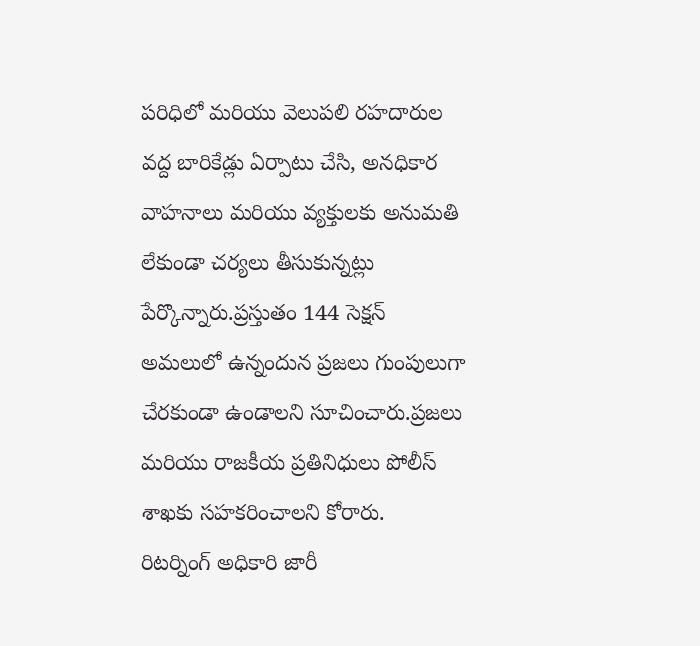పరిధిలో మరియు వెలుపలి రహదారుల వద్ద బారికేడ్లు ఏర్పాటు చేసి, అనధికార వాహనాలు మరియు వ్యక్తులకు అనుమతి లేకుండా చర్యలు తీసుకున్నట్లు పేర్కొన్నారు.ప్రస్తుతం 144 సెక్షన్ అమలులో ఉన్నందున ప్రజలు గుంపులుగా చేరకుండా ఉండాలని సూచించారు.ప్రజలు మరియు రాజకీయ ప్రతినిధులు పోలీస్ శాఖకు సహకరించాలని కోరారు.
రిటర్నింగ్ అధికారి జారీ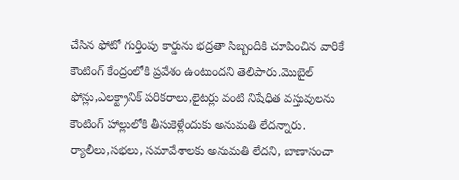చేసిన ఫోటో గుర్తింపు కార్డును భద్రతా సిబ్బందికి చూపించిన వారికే కౌంటింగ్ కేంద్రంలోకి ప్రవేశం ఉంటుందని తెలిపారు.మొబైల్ ఫోన్లు,ఎలక్ట్రానిక్ పరికరాలు,లైటర్లు వంటి నిషేధిత వస్తువులను కౌంటింగ్ హాల్లులోకి తీసుకెళ్లేందుకు అనుమతి లేదన్నారు. ర్యాలీలు,సభలు, సమావేశాలకు అనుమతి లేదని, బాణాసంచా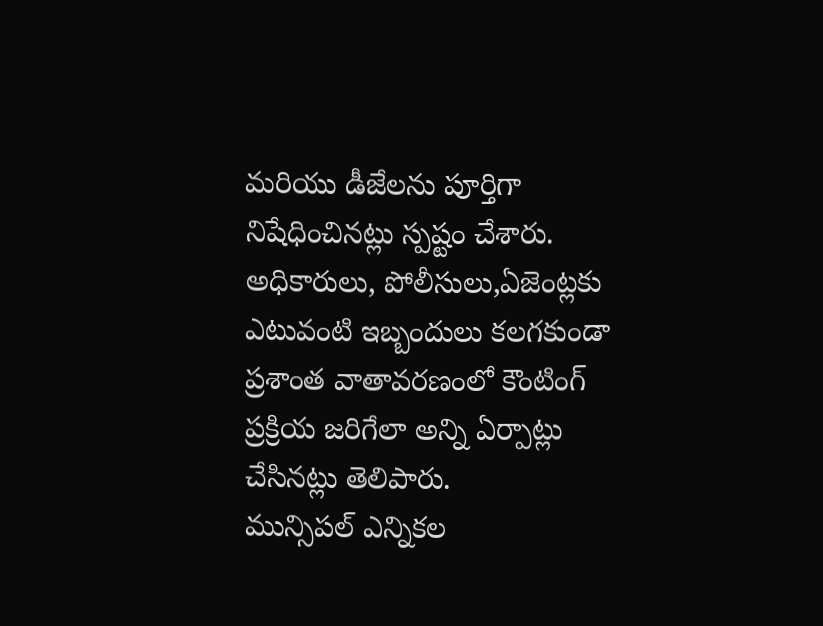మరియు డీజేలను పూర్తిగా నిషేధించినట్లు స్పష్టం చేశారు.
అధికారులు, పోలీసులు,ఏజెంట్లకు ఎటువంటి ఇబ్బందులు కలగకుండా ప్రశాంత వాతావరణంలో కౌంటింగ్ ప్రక్రియ జరిగేలా అన్ని ఏర్పాట్లు చేసినట్లు తెలిపారు.
మున్సిపల్ ఎన్నికల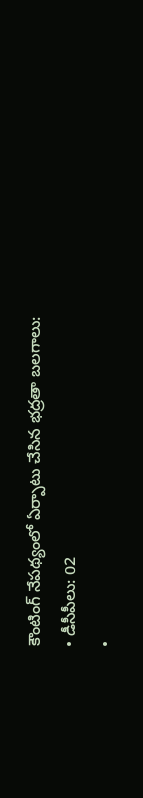కౌంటింగ్ నేపథ్యంలో ఏర్పాటు చేసిన భద్రతా బలగాలు:
• డీసీపీలు: 02
•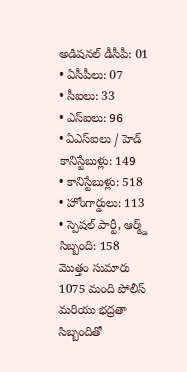అడిషనల్ డీసీపీ: 01
• ఏసీపీలు: 07
• సీఐలు: 33
• ఎస్ఐలు: 96
• ఏఎస్ఐలు / హెడ్ కానిస్టేబుళ్లు: 149
• కానిస్టేబుళ్లు: 518
• హోంగార్డులు: 113
• స్పెషల్ పార్టీ, ఆర్మ్డ్ సిబ్బంది: 158
మొత్తం సుమారు 1075 మంది పోలీస్ మరియు భద్రతా సిబ్బందితో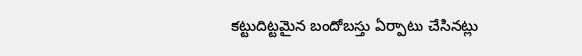కట్టుదిట్టమైన బందోబస్తు ఏర్పాటు చేసినట్లు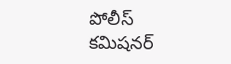పోలీస్ కమిషనర్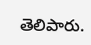తెలిపారు.